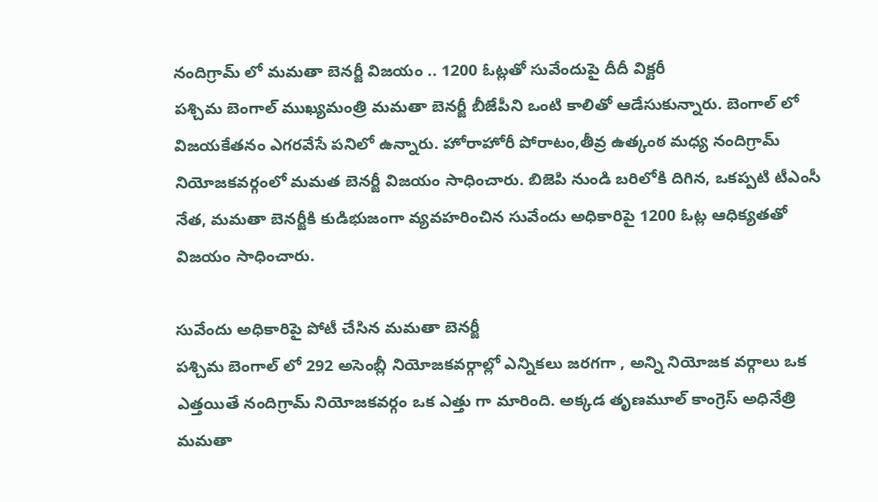నందిగ్రామ్ లో మమతా బెనర్జీ విజయం .. 1200 ఓట్లతో సువేందుపై దీదీ విక్టరీ
పశ్చిమ బెంగాల్ ముఖ్యమంత్రి మమతా బెనర్జీ బీజేపీని ఒంటి కాలితో ఆడేసుకున్నారు. బెంగాల్ లో విజయకేతనం ఎగరవేసే పనిలో ఉన్నారు. హోరాహోరీ పోరాటం,తీవ్ర ఉత్కంఠ మధ్య నందిగ్రామ్ నియోజకవర్గంలో మమత బెనర్జీ విజయం సాధించారు. బిజెపి నుండి బరిలోకి దిగిన, ఒకప్పటి టీఎంసీ నేత, మమతా బెనర్జీకి కుడిభుజంగా వ్యవహరించిన సువేందు అధికారిపై 1200 ఓట్ల ఆధిక్యతతో విజయం సాధించారు.

సువేందు అధికారిపై పోటీ చేసిన మమతా బెనర్జీ
పశ్చిమ బెంగాల్ లో 292 అసెంబ్లీ నియోజకవర్గాల్లో ఎన్నికలు జరగగా , అన్ని నియోజక వర్గాలు ఒక ఎత్తయితే నందిగ్రామ్ నియోజకవర్గం ఒక ఎత్తు గా మారింది. అక్కడ తృణమూల్ కాంగ్రెస్ అధినేత్రి మమతా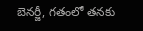బెనర్జీ, గతంలో తనకు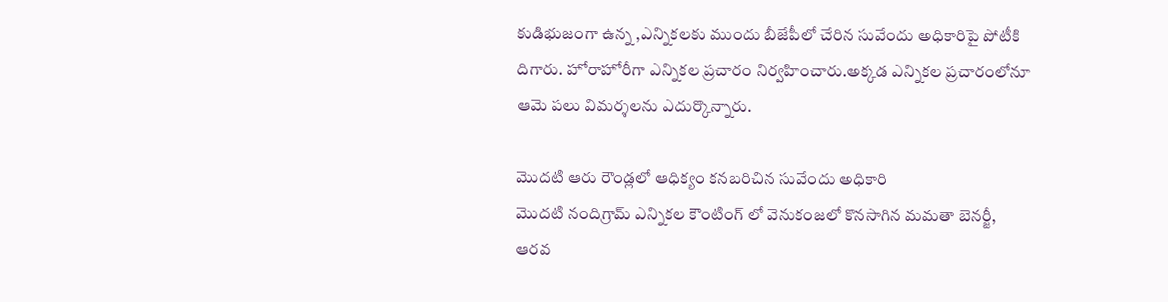కుడిభుజంగా ఉన్న ,ఎన్నికలకు ముందు బీజేపీలో చేరిన సువేందు అధికారిపై పోటీకి దిగారు. హోరాహోరీగా ఎన్నికల ప్రచారం నిర్వహించారు.అక్కడ ఎన్నికల ప్రచారంలోనూ ఆమె పలు విమర్శలను ఎదుర్కొన్నారు.

మొదటి ఆరు రౌండ్లలో ఆధిక్యం కనబరిచిన సువేందు అధికారి
మొదటి నందిగ్రామ్ ఎన్నికల కౌంటింగ్ లో వెనుకంజలో కొనసాగిన మమతా బెనర్జీ, ఆరవ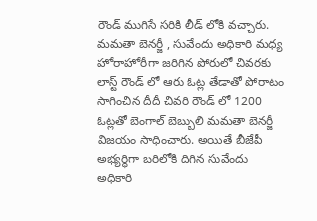రౌండ్ ముగిసే సరికి లీడ్ లోకి వచ్చారు. మమతా బెనర్జీ , సువేందు అధికారి మధ్య హోరాహోరీగా జరిగిన పోరులో చివరకు లాస్ట్ రౌండ్ లో ఆరు ఓట్ల తేడాతో పోరాటం సాగించిన దీదీ చివరి రౌండ్ లో 1200 ఓట్లతో బెంగాల్ బెబ్బులి మమతా బెనర్జీ విజయం సాధించారు. అయితే బీజేపీ అభ్యర్థిగా బరిలోకి దిగిన సువేందు అధికారి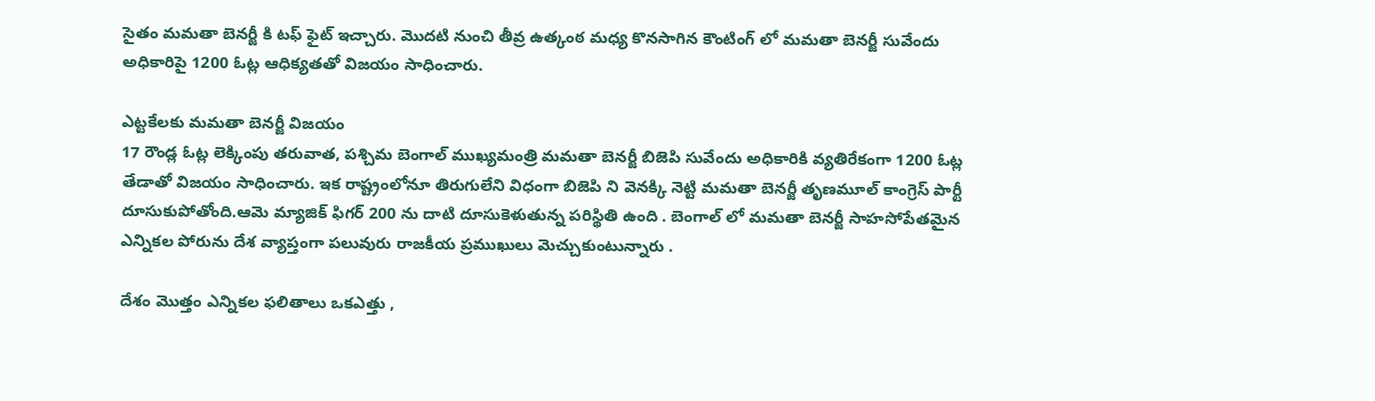సైతం మమతా బెనర్జీ కి టఫ్ ఫైట్ ఇచ్చారు. మొదటి నుంచి తీవ్ర ఉత్కంఠ మధ్య కొనసాగిన కౌంటింగ్ లో మమతా బెనర్జీ సువేందు అధికారిపై 1200 ఓట్ల ఆధిక్యతతో విజయం సాధించారు.

ఎట్టకేలకు మమతా బెనర్జీ విజయం
17 రౌండ్ల ఓట్ల లెక్కింపు తరువాత, పశ్చిమ బెంగాల్ ముఖ్యమంత్రి మమతా బెనర్జీ బిజెపి సువేందు అధికారికి వ్యతిరేకంగా 1200 ఓట్ల తేడాతో విజయం సాధించారు. ఇక రాష్ట్రంలోనూ తిరుగులేని విధంగా బిజెపి ని వెనక్కి నెట్టి మమతా బెనర్జీ తృణమూల్ కాంగ్రెస్ పార్టీ దూసుకుపోతోంది.ఆమె మ్యాజిక్ ఫిగర్ 200 ను దాటి దూసుకెళుతున్న పరిస్థితి ఉంది . బెంగాల్ లో మమతా బెనర్జీ సాహసోపేతమైన ఎన్నికల పోరును దేశ వ్యాప్తంగా పలువురు రాజకీయ ప్రముఖులు మెచ్చుకుంటున్నారు .

దేశం మొత్తం ఎన్నికల ఫలితాలు ఒకఎత్తు ,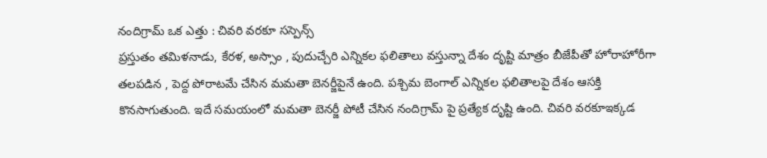నందిగ్రామ్ ఒక ఎత్తు : చివరి వరకూ సస్పెన్స్
ప్రస్తుతం తమిళనాడు, కేరళ, అస్సాం , పుదుచ్చేరి ఎన్నికల ఫలితాలు వస్తున్నా దేశం దృష్టి మాత్రం బీజేపీతో హోరాహోరీగా తలపడిన , పెద్ద పోరాటమే చేసిన మమతా బెనర్జీపైనే ఉంది. పశ్చిమ బెంగాల్ ఎన్నికల ఫలితాలపై దేశం ఆసక్తి కొనసాగుతుంది. ఇదే సమయంలో మమతా బెనర్జీ పోటీ చేసిన నందిగ్రామ్ పై ప్రత్యేక దృష్టి ఉంది. చివరి వరకూఇక్కడ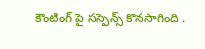కౌంటింగ్ పై సస్పెన్స్ కొనసాగింది .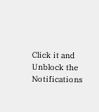Click it and Unblock the Notifications